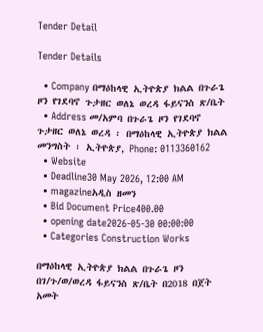Tender Detail

Tender Details

  • Company በማዕከላዊ ኢትዮጵያ ክልል በጉራጌ ዞን የገደባኖ ጉታዘር ወለኔ ወረዳ ፋይናንስ ጽ/ቤት
  • Address መ/አምባ በጉራጌ ዞን የገደባኖ ጉታዘር ወለኔ ወረዳ ፡ በማዕከላዊ ኢትዮጵያ ክልል መንግስት ፡ ኢትዮጵያ, Phone: 0113360162
  • Website
  • Deadline30 May 2026, 12:00 AM
  • magazineአዲስ ዘመን
  • Bid Document Price400.00
  • opening date2026-05-30 00:00:00
  • Categories Construction Works

በማዕከላዊ ኢትዮጵያ ክልል በጉራጌ ዞን በገ/ጉ/ወ/ወረዳ ፋይናንስ ጽ/ቤት በ2018 በጀት አመት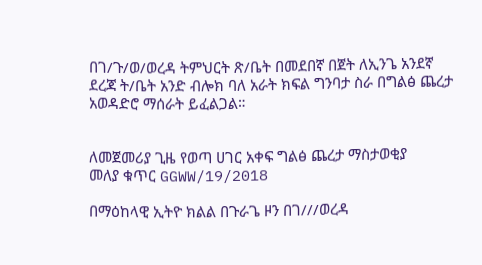በገ/ጉ/ወ/ወረዳ ትምህርት ጽ/ቤት በመደበኛ በጀት ለኢንጌ አንደኛ ደረጃ ት/ቤት አንድ ብሎክ ባለ አራት ክፍል ግንባታ ስራ በግልፅ ጨረታ አወዳድሮ ማሰራት ይፈልጋል።


ለመጀመሪያ ጊዜ የወጣ ሀገር አቀፍ ግልፅ ጨረታ ማስታወቂያ
መለያ ቁጥር GGWW/19/2018

በማዕከላዊ ኢትዮ ክልል በጉራጌ ዞን በገ///ወረዳ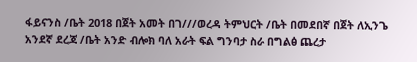ፋይናንስ /ቤት 2018 በጀት አመት በገ///ወረዳ ትምህርት /ቤት በመደበኛ በጀት ለኢንጌ አንደኛ ደረጃ /ቤት አንድ ብሎክ ባለ አራት ፍል ግንባታ ስራ በግልፅ ጨረታ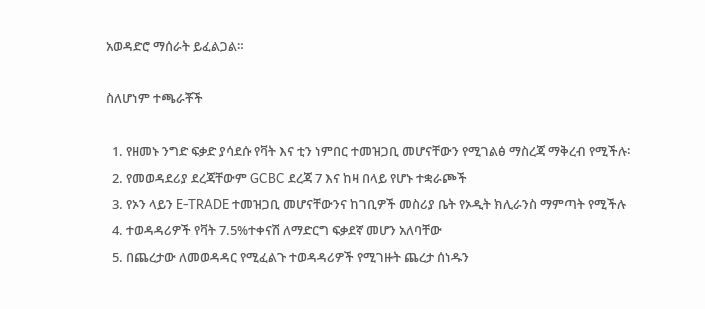አወዳድሮ ማሰራት ይፈልጋል።

ስለሆነም ተጫራቾች

  1. የዘመኑ ንግድ ፍቃድ ያሳደሱ የቫት እና ቲን ነምበር ተመዝጋቢ መሆናቸውን የሚገልፅ ማስረጃ ማቅረብ የሚችሉ፡
  2. የመወዳደሪያ ደረጃቸውም GCBC ደረጃ 7 እና ከዛ በላይ የሆኑ ተቋራጮች
  3. የኦን ላይን E-TRADE ተመዝጋቢ መሆናቸውንና ከገቢዎች መስሪያ ቤት የኦዲት ክሊራንስ ማምጣት የሚችሉ
  4. ተወዳዳሪዎች የቫት 7.5%ተቀናሽ ለማድርግ ፍቃደኛ መሆን አለባቸው
  5. በጨረታው ለመወዳዳር የሚፈልጉ ተወዳዳሪዎች የሚገዙት ጨረታ ሰነዱን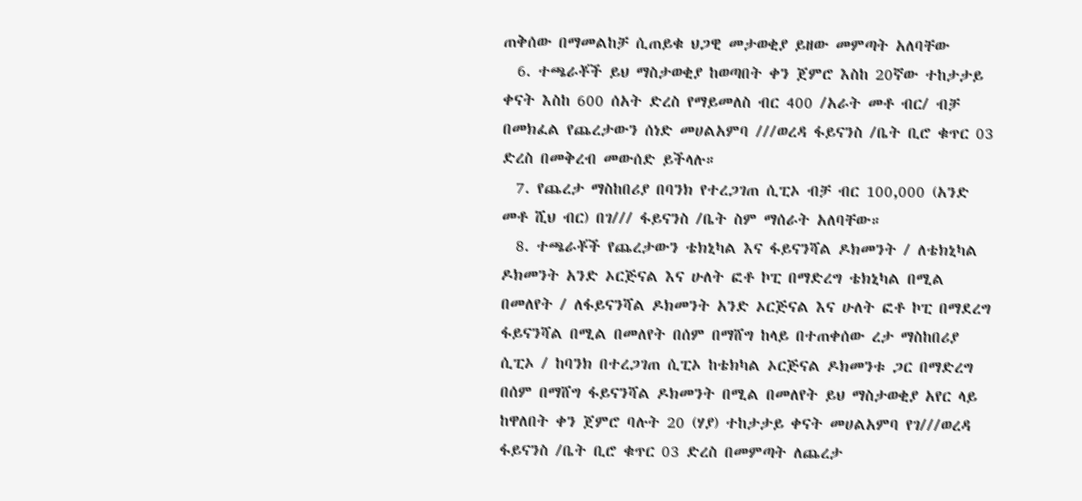ጠቅሰው በማመልከቻ ሲጠይቁ ህጋዊ መታወቂያ ይዘው መምጣት አለባቸው
  6. ተጫራቾች ይህ ማስታወቂያ ከወጣበት ቀን ጀምሮ እስከ 20ኛው ተከታታይ ቀናት እስከ 600 ሰአት ድረስ የማይመለስ ብር 400 /አራት መቶ ብር/ ብቻ በመክፈል የጨረታውን ሰነድ መሀልአምባ ///ወረዳ ፋይናንስ /ቤት ቢሮ ቁጥር 03 ድረስ በመቅረብ መውሰድ ይችላሉ።
  7. የጨረታ ማስከበሪያ በባንክ የተረጋገጠ ሲፒኦ ብቻ ብር 100,000 (አንድ መቶ ሺህ ብር) በገ/// ፋይናንስ /ቤት ስም ማሰራት አለባቸው።
  8. ተጫራቾች የጨረታውን ቴክኒካል እና ፋይናንሻል ዶክመንት / ለቴክኒካል ዶክመንት አንድ ኦርጅናል እና ሁለት ፎቶ ኮፒ በማድረግ ቴክኒካል በሚል በመለየት / ለፋይናንሻል ዶክመንት አንድ ኦርጅናል እና ሁለት ፎቶ ኮፒ በማደረግ ፋይናንሻል በሚል በመለየት በሰም በማሸግ ከላይ በተጠቀሰው ረታ ማስከበሪያ ሲፒኦ / ከባንክ በተረጋገጠ ሲፒኦ ከቴክካል ኦርጅናል ዶክመንቱ ጋር በማድረግ በሰም በማሸግ ፋይናንሻል ዶክመንት በሚል በመለየት ይህ ማስታወቂያ አየር ላይ ከዋለበት ቀን ጀምሮ ባሉት 20 (ሃያ) ተከታታይ ቀናት መሀልአምባ የገ///ወረዳ ፋይናንስ /ቤት ቢሮ ቁጥር 03 ድረስ በመምጣት ለጨረታ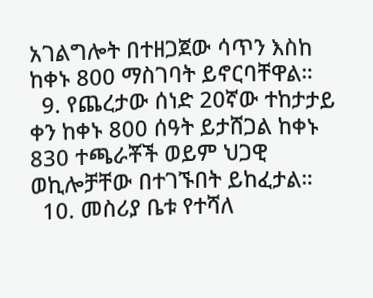አገልግሎት በተዘጋጀው ሳጥን እስከ ከቀኑ 800 ማስገባት ይኖርባቸዋል።
  9. የጨረታው ሰነድ 20ኛው ተከታታይ ቀን ከቀኑ 800 ሰዓት ይታሸጋል ከቀኑ 830 ተጫራቾች ወይም ህጋዊ ወኪሎቻቸው በተገኙበት ይከፈታል።
  10. መስሪያ ቤቱ የተሻለ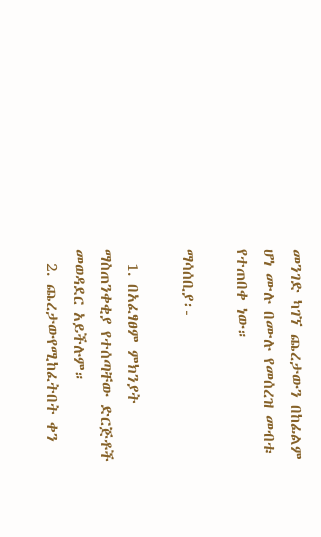መንገድ ካገኘ ጨረታውን በከፊልም ሆነ ሙሉ በሙሉ የመሰረዝ መብቱ የተጠበቀ ነው።

ማሳሰቢያ፡-

  1. በአፈፃፀም ምክንያት ማስጠንቀቂያ የተሰጣቸው ድርጅቶች መወዳደር አይችሉም።
  2. ጨረታውየሚከፈትበት ቀን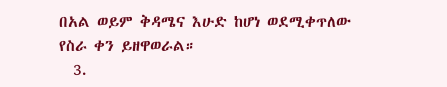በአል ወይም ቅዳሜና እሁድ ከሆነ ወደሚቀጥለው የስራ ቀን ይዘዋወራል።
  3.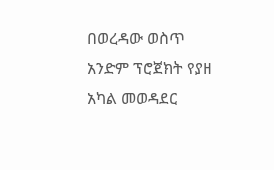በወረዳው ወስጥ አንድም ፕሮጀክት የያዘ አካል መወዳደር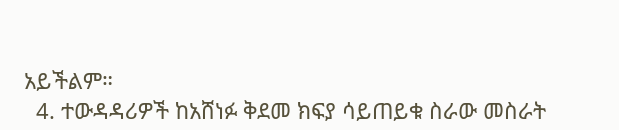አይችልም።
  4. ተውዳዳሪዎች ከአሸነፉ ቅደመ ክፍያ ሳይጠይቁ ስራው መስራት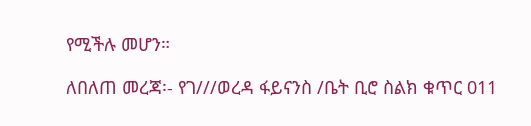የሚችሉ መሆን።

ለበለጠ መረጃ፡- የገ///ወረዳ ፋይናንስ /ቤት ቢሮ ስልክ ቁጥር 011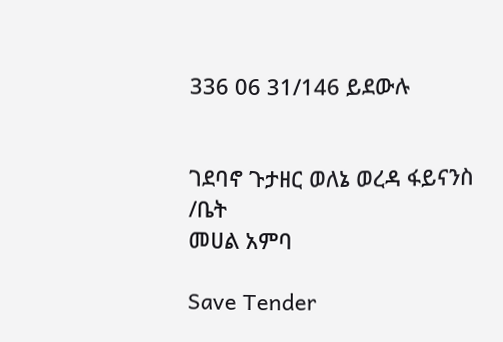336 06 31/146 ይደውሉ


ገደባኖ ጉታዘር ወለኔ ወረዳ ፋይናንስ /ቤት
መሀል አምባ

Save Tender